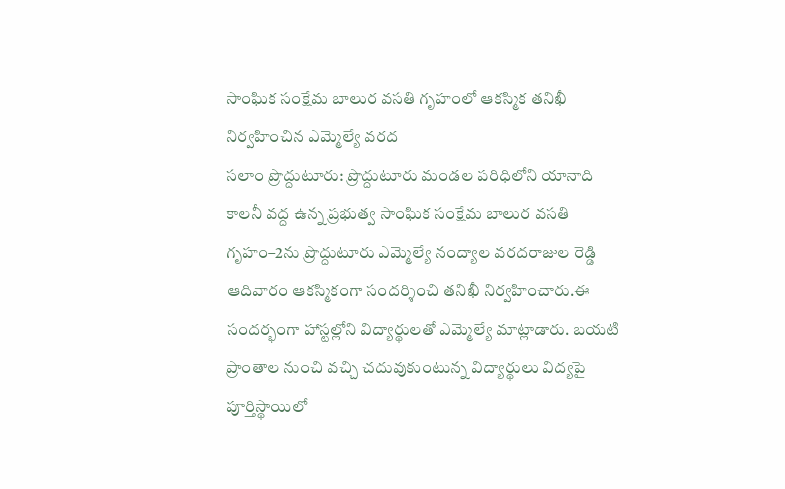సాంఘిక సంక్షేమ బాలుర వసతి గృహంలో ఆకస్మిక తనిఖీ నిర్వహించిన ఎమ్మెల్యే వరద
సలాం ప్రొద్దుటూరు: ప్రొద్దుటూరు మండల పరిధిలోని యానాది కాలనీ వద్ద ఉన్న ప్రభుత్వ సాంఘిక సంక్షేమ బాలుర వసతి గృహం–2ను ప్రొద్దుటూరు ఎమ్మెల్యే నంద్యాల వరదరాజుల రెడ్డి ఆదివారం ఆకస్మికంగా సందర్శించి తనిఖీ నిర్వహించారు.ఈ సందర్భంగా హాస్టల్లోని విద్యార్థులతో ఎమ్మెల్యే మాట్లాడారు. బయటి ప్రాంతాల నుంచి వచ్చి చదువుకుంటున్న విద్యార్థులు విద్యపై పూర్తిస్థాయిలో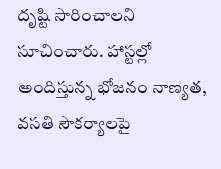దృష్టి సారించాలని సూచించారు. హాస్టల్లో అందిస్తున్న భోజనం నాణ్యత, వసతి సౌకర్యాలపై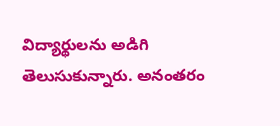విద్యార్థులను అడిగి తెలుసుకున్నారు. అనంతరం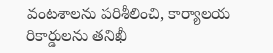వంటశాలను పరిశీలించి, కార్యాలయ రికార్డులను తనిఖీ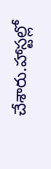చేశారు.హాస్టల్లో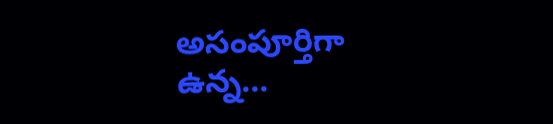అసంపూర్తిగా ఉన్న...